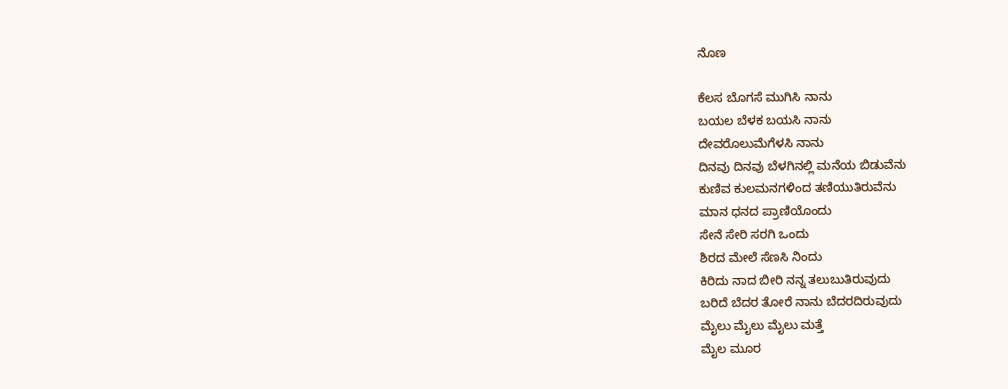ನೊಣ

ಕೆಲಸ ಬೊಗಸೆ ಮುಗಿಸಿ ನಾನು
ಬಯಲ ಬೆಳಕ ಬಯಸಿ ನಾನು
ದೇವರೊಲುಮೆಗೆಳಸಿ ನಾನು
ದಿನವು ದಿನವು ಬೆಳಗಿನಲ್ಲಿ ಮನೆಯ ಬಿಡುವೆನು
ಕುಣಿವ ಕುಲಮನಗಳಿಂದ ತಣಿಯುತಿರುವೆನು
ಮಾನ ಧನದ ಪ್ರಾಣಿಯೊಂದು
ಸೇನೆ ಸೇರಿ ಸರಗಿ ಒಂದು
ಶಿರದ ಮೇಲೆ ಸೆಣಸಿ ನಿಂದು
ಕಿರಿದು ನಾದ ಬೀರಿ ನನ್ನ ತಲುಬುತಿರುವುದು
ಬರಿದೆ ಬೆದರ ತೋರೆ ನಾನು ಬೆದರದಿರುವುದು
ಮೈಲು ಮೈಲು ಮೈಲು ಮತ್ತೆ
ಮೈಲ ಮೂರ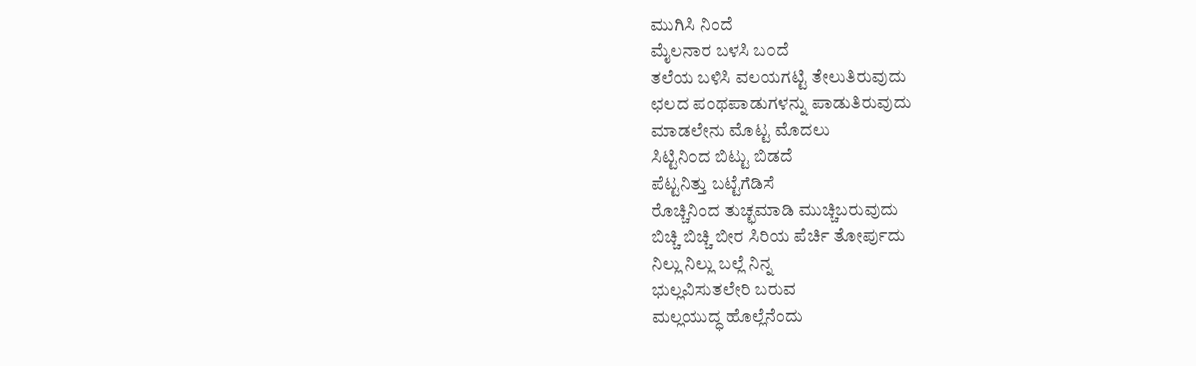ಮುಗಿಸಿ ನಿಂದೆ
ಮೈಲನಾರ ಬಳಸಿ ಬ೦ದೆ
ತಲೆಯ ಬಳಿಸಿ ವಲಯಗಟ್ಟಿ ತೇಲುತಿರುವುದು
ಛಲದ ಪಂಥಪಾಡುಗಳನ್ನು ಪಾಡುತಿರುವುದು
ಮಾಡಲೇನು ಮೊಟ್ಟ ಮೊದಲು
ಸಿಟ್ಟಿನಿ೦ದ ಬಿಟ್ಟು ಬಿಡದೆ
ಪೆಟ್ಟನಿತ್ತು ಬಟ್ಟೆಗೆಡಿಸೆ
ರೊಚ್ಚಿನಿಂದ ತುಚ್ಛಮಾಡಿ ಮುಚ್ಚಿಬರುವುದು
ಬಿಚ್ಚಿ ಬಿಚ್ಚಿ ಬೀರ ಸಿರಿಯ ಪೆರ್ಚಿ ತೋರ್ಪುದು
ನಿಲ್ಲು ನಿಲ್ಲು ಬಲ್ಲೆ ನಿನ್ನ
ಭುಲ್ಲವಿಸುತಲೇರಿ ಬರುವ
ಮಲ್ಲಯುದ್ಧ ಹೊಲ್ಲೆನೆಂದು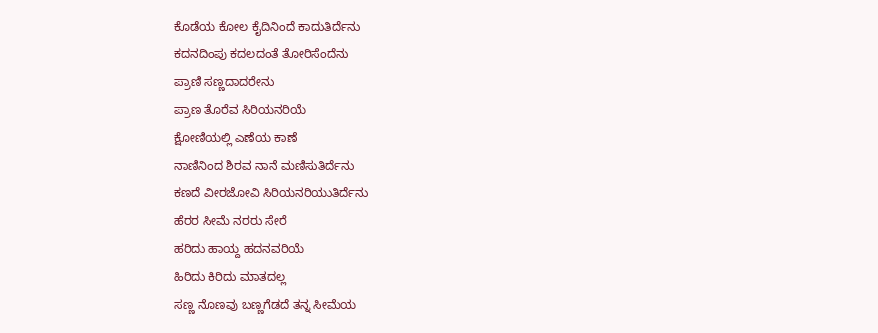ಕೊಡೆಯ ಕೋಲ ಕೈದಿನಿಂದೆ ಕಾದುತಿರ್ದೆನು
ಕದನದಿಂಪು ಕದಲದಂತೆ ತೋರಿಸೆಂದೆನು
ಪ್ರಾಣಿ ಸಣ್ಣದಾದರೇನು
ಪ್ರಾಣ ತೊರೆವ ಸಿರಿಯನರಿಯೆ
ಕ್ಷೋಣಿಯಲ್ಲಿ ಎಣೆಯ ಕಾಣೆ
ನಾಣಿನಿಂದ ಶಿರವ ನಾನೆ ಮಣಿಸುತಿರ್ದೆನು
ಕಣದೆ ವೀರಜೋವಿ ಸಿರಿಯನರಿಯುತಿರ್ದೆನು
ಹೆರರ ಸೀಮೆ ನರರು ಸೇರೆ
ಹರಿದು ಹಾಯ್ದ ಹದನವರಿಯೆ
ಹಿರಿದು ಕಿರಿದು ಮಾತದಲ್ಲ
ಸಣ್ಣ ನೊಣವು ಬಣ್ಣಗೆಡದೆ ತನ್ನ ಸೀಮೆಯ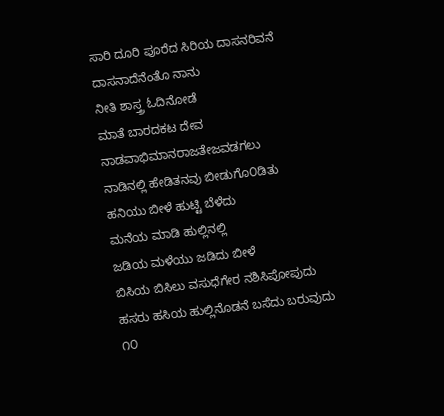ಸಾರಿ ದೂರಿ ಪೂರೆದ ಸಿರಿಯ ದಾಸನರಿವನೆ
ದಾಸನಾದೆನೆಂತೊ ನಾನು
ನೀತಿ ಶಾಸ್ತ್ರ ಓದಿನೋಡೆ
ಮಾತೆ ಬಾರದಕಟ ದೇವ
ನಾಡವಾಭಿಮಾನರಾಜತೇಜವಡಗಲು
ನಾಡಿನಲ್ಲಿ ಹೇಡಿತನವು ಬೀಡುಗೊ೦ಡಿತು
ಹನಿಯು ಬೀಳೆ ಹುಟ್ಟಿ ಬೆಳೆದು
ಮನೆಯ ಮಾಡಿ ಹುಲ್ಲಿನಲ್ಲಿ
ಜಡಿಯ ಮಳೆಯು ಜಡಿದು ಬೀಳೆ
ಬಿಸಿಯ ಬಿಸಿಲು ವಸುಧೆಗೇರ ನಶಿಸಿಪೋಪುದು
ಹಸರು ಹಸಿಯ ಹುಲ್ಲಿನೊಡನೆ ಬಸೆದು ಬರುವುದು
೧೦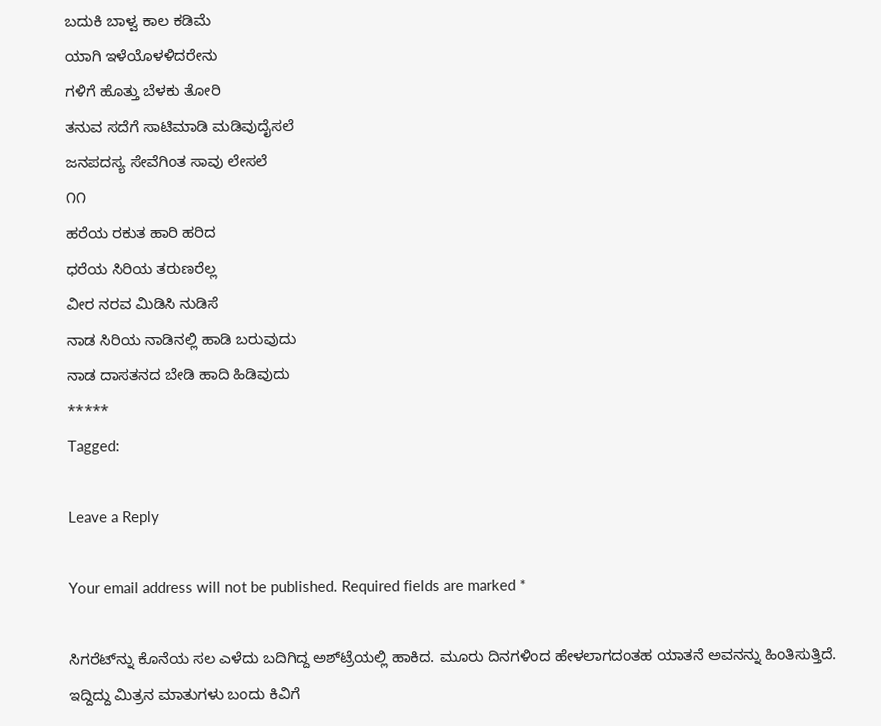ಬದುಕಿ ಬಾಳ್ವ ಕಾಲ ಕಡಿಮೆ
ಯಾಗಿ ಇಳೆಯೊಳಳಿದರೇನು
ಗಳಿಗೆ ಹೊತ್ತು ಬೆಳಕು ತೋರಿ
ತನುವ ಸದೆಗೆ ಸಾಟಿಮಾಡಿ ಮಡಿವುದೈಸಲೆ
ಜನಪದಸ್ಯ ಸೇವೆಗಿಂತ ಸಾವು ಲೇಸಲೆ
೧೧
ಹರೆಯ ರಕುತ ಹಾರಿ ಹರಿದ
ಧರೆಯ ಸಿರಿಯ ತರುಣರೆಲ್ಲ
ವೀರ ನರವ ಮಿಡಿಸಿ ನುಡಿಸೆ
ನಾಡ ಸಿರಿಯ ನಾಡಿನಲ್ಲಿ ಹಾಡಿ ಬರುವುದು
ನಾಡ ದಾಸತನದ ಬೇಡಿ ಹಾದಿ ಹಿಡಿವುದು
*****
Tagged:

Leave a Reply

Your email address will not be published. Required fields are marked *

ಸಿಗರೆಟ್‌ನ್ನು ಕೊನೆಯ ಸಲ ಎಳೆದು ಬದಿಗಿದ್ದ ಅಶ್‌ಟ್ರೆಯಲ್ಲಿ ಹಾಕಿದ. ಮೂರು ದಿನಗಳಿಂದ ಹೇಳಲಾಗದಂತಹ ಯಾತನೆ ಅವನನ್ನು ಹಿಂತಿಸುತ್ತಿದೆ. ಇದ್ದಿದ್ದು ಮಿತ್ರನ ಮಾತುಗಳು ಬಂದು ಕಿವಿಗೆ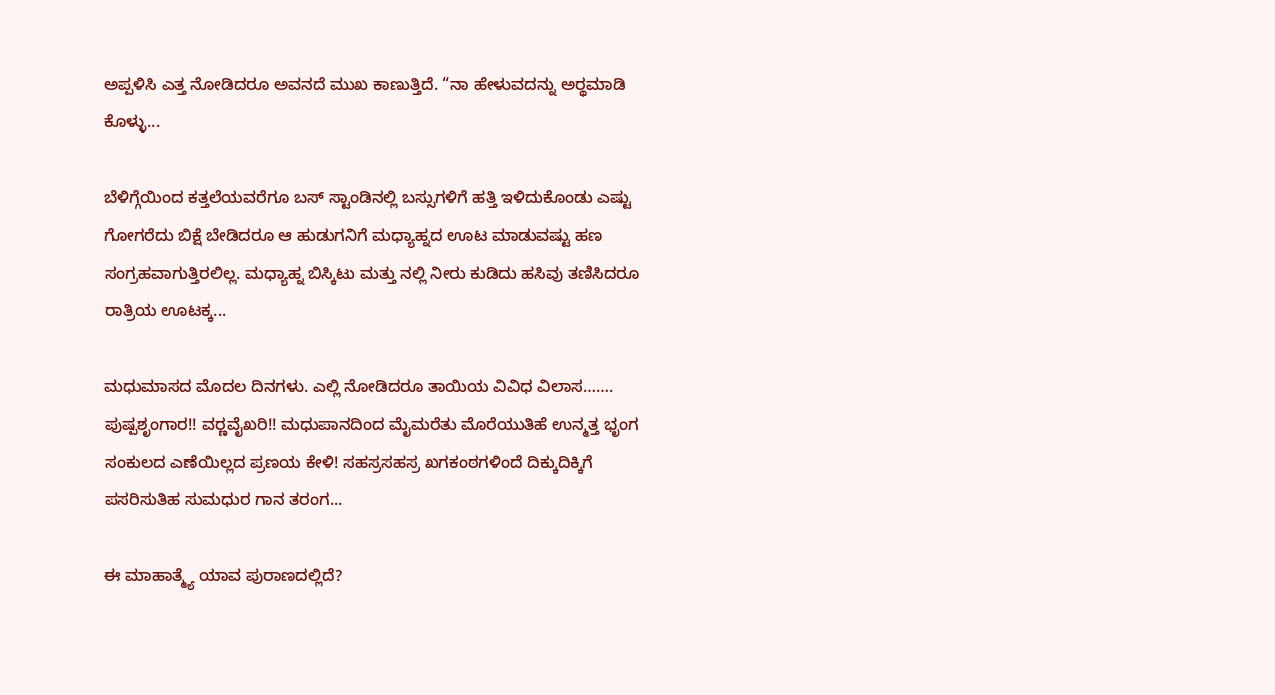ಅಪ್ಪಳಿಸಿ ಎತ್ತ ನೋಡಿದರೂ ಅವನದೆ ಮುಖ ಕಾಣುತ್ತಿದೆ. “ನಾ ಹೇಳುವದನ್ನು ಅರ್‍ಥಮಾಡಿ ಕೊಳ್ಳು...

ಬೆಳಿಗ್ಗೆಯಿಂದ ಕತ್ತಲೆಯವರೆಗೂ ಬಸ್ ಸ್ಟಾಂಡಿನಲ್ಲಿ ಬಸ್ಸುಗಳಿಗೆ ಹತ್ತಿ ಇಳಿದುಕೊಂಡು ಎಷ್ಟು ಗೋಗರೆದು ಬಿಕ್ಷೆ ಬೇಡಿದರೂ ಆ ಹುಡುಗನಿಗೆ ಮಧ್ಯಾಹ್ನದ ಊಟ ಮಾಡುವಷ್ಟು ಹಣ ಸಂಗ್ರಹವಾಗುತ್ತಿರಲಿಲ್ಲ. ಮಧ್ಯಾಹ್ನ ಬಿಸ್ಕಿಟು ಮತ್ತು ನಲ್ಲಿ ನೀರು ಕುಡಿದು ಹಸಿವು ತಣಿಸಿದರೂ ರಾತ್ರಿಯ ಊಟಕ್ಕ...

ಮಧುಮಾಸದ ಮೊದಲ ದಿನಗಳು. ಎಲ್ಲಿ ನೋಡಿದರೂ ತಾಯಿಯ ವಿವಿಧ ವಿಲಾಸ……. ಪುಷ್ಪಶೃಂಗಾರ!! ವರ್‍ಣವೈಖರಿ!! ಮಧುಪಾನದಿಂದ ಮೈಮರೆತು ಮೊರೆಯುತಿಹೆ ಉನ್ಮತ್ತ ಭೃಂಗ ಸಂಕುಲದ ಎಣೆಯಿಲ್ಲದ ಪ್ರಣಯ ಕೇಳಿ! ಸಹಸ್ರಸಹಸ್ರ ಖಗಕಂಠಗಳಿಂದೆ ದಿಕ್ಕುದಿಕ್ಕಿಗೆ ಪಸರಿಸುತಿಹ ಸುಮಧುರ ಗಾನ ತರಂಗ...

ಈ ಮಾಹಾತ್ಮ್ಯೆ ಯಾವ ಪುರಾಣದಲ್ಲಿದೆ?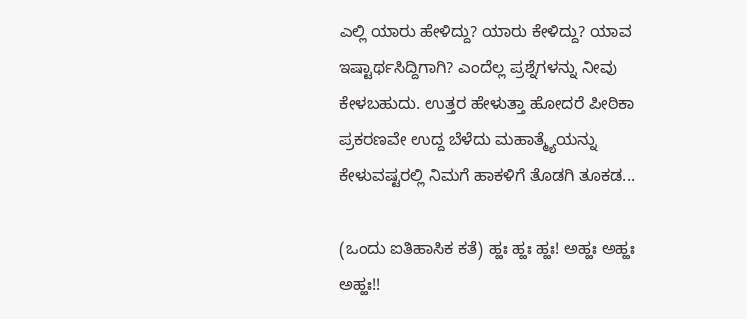ಎಲ್ಲಿ ಯಾರು ಹೇಳಿದ್ದು? ಯಾರು ಕೇಳಿದ್ದು? ಯಾವ ಇಷ್ಟಾರ್ಥಸಿದ್ದಿಗಾಗಿ? ಎಂದೆಲ್ಲ ಪ್ರಶ್ನೆಗಳನ್ನು ನೀವು ಕೇಳಬಹುದು. ಉತ್ತರ ಹೇಳುತ್ತಾ ಹೋದರೆ ಪೀಠಿಕಾ ಪ್ರಕರಣವೇ ಉದ್ದ ಬೆಳೆದು ಮಹಾತ್ಮ್ಯೆಯನ್ನು ಕೇಳುವಷ್ಟರಲ್ಲಿ ನಿಮಗೆ ಹಾಕಳಿಗೆ ತೊಡಗಿ ತೂಕಡ...

(ಒಂದು ಐತಿಹಾಸಿಕ ಕತೆ) ಹ್ಹಃ ಹ್ಹಃ ಹ್ಹಃ! ಅಹ್ಹಃ ಅಹ್ಹಃ ಅಹ್ಹಃ!!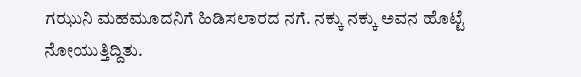ಗಝುನಿ ಮಹಮೂದನಿಗೆ ಹಿಡಿಸಲಾರದ ನಗೆ. ನಕ್ಕು ನಕ್ಕು ಅವನ ಹೊಟ್ಟೆ ನೋಯುತ್ತಿದ್ದಿತು.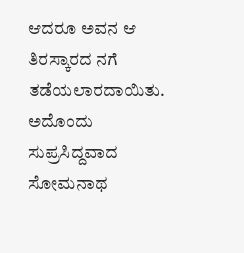ಆದರೂ ಅವನ ಆ ತಿರಸ್ಕಾರದ ನಗೆ ತಡೆಯಲಾರದಾಯಿತು. ಅದೊಂದು ಸುಪ್ರಸಿದ್ದವಾದ ಸೋಮನಾಥ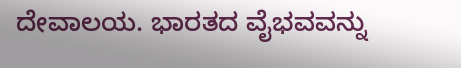ದೇವಾಲಯ. ಭಾರತದ ವೈಭವವನ್ನು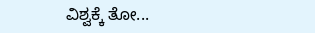ವಿಶ್ವಕ್ಕೆ ತೋ...